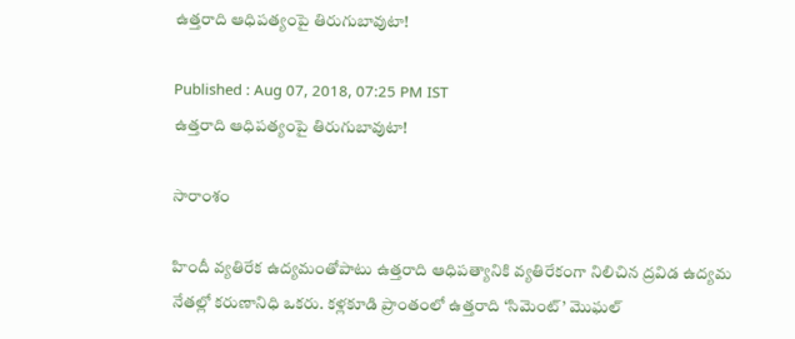ఉత్తరాది ఆధిపత్యంపై తిరుగుబావుటా!

Published : Aug 07, 2018, 07:25 PM IST
ఉత్తరాది ఆధిపత్యంపై తిరుగుబావుటా!

సారాంశం

హిందీ వ్యతిరేక ఉద్యమంతోపాటు ఉత్తరాది ఆధిపత్యానికి వ్యతిరేకంగా నిలిచిన ద్రవిడ ఉద్యమ నేతల్లో కరుణానిధి ఒకరు. కళ్లకూడి ప్రాంతంలో ఉత్తరాది ‘సిమెంట్’ మొఘల్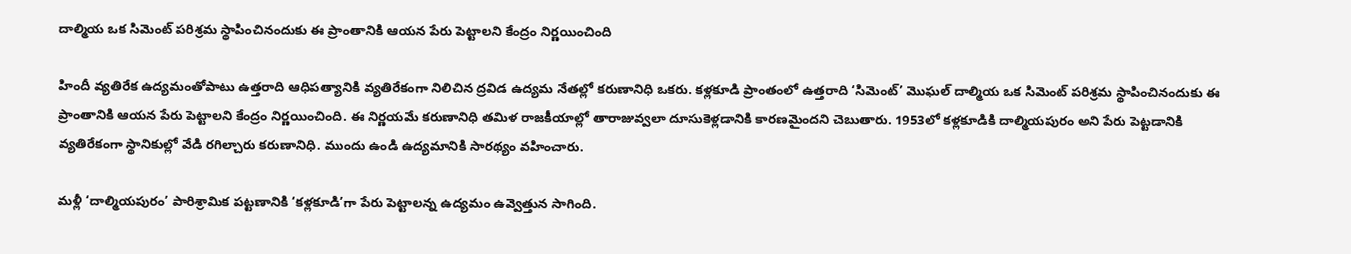దాల్మియ ఒక సిమెంట్ పరిశ్రమ స్థాపించినందుకు ఈ ప్రాంతానికి ఆయన పేరు పెట్టాలని కేంద్రం నిర్ణయించింది

హిందీ వ్యతిరేక ఉద్యమంతోపాటు ఉత్తరాది ఆధిపత్యానికి వ్యతిరేకంగా నిలిచిన ద్రవిడ ఉద్యమ నేతల్లో కరుణానిధి ఒకరు. కళ్లకూడి ప్రాంతంలో ఉత్తరాది ‘సిమెంట్’ మొఘల్ దాల్మియ ఒక సిమెంట్ పరిశ్రమ స్థాపించినందుకు ఈ ప్రాంతానికి ఆయన పేరు పెట్టాలని కేంద్రం నిర్ణయించింది. ఈ నిర్ణయమే కరుణానిధి తమిళ రాజకీయాల్లో తారాజువ్వలా దూసుకెళ్లడానికి కారణమైందని చెబుతారు. 1953లో కళ్లకూడికి దాల్మియపురం అని పేరు పెట్టడానికి వ్యతిరేకంగా స్థానికుల్లో వేడి రగిల్చారు కరుణానిధి. ముందు ఉండి ఉద్యమానికి సారథ్యం వహించారు.

మళ్లీ ‘దాల్మియపురం’ పారిశ్రామిక పట్టణానికి ‘కళ్లకూడి’గా పేరు పెట్టాలన్న ఉద్యమం ఉవ్వెత్తున సాగింది.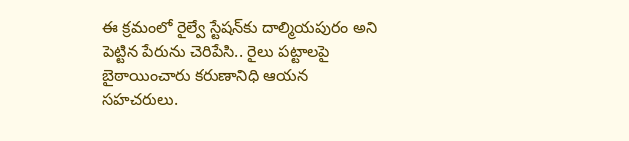ఈ క్రమంలో రైల్వే స్టేషన్‌కు దాల్మియపురం అని పెట్టిన పేరును చెరిపేసి.. రైలు పట్టాలపై బైఠాయించారు కరుణానిధి ఆయన సహచరులు.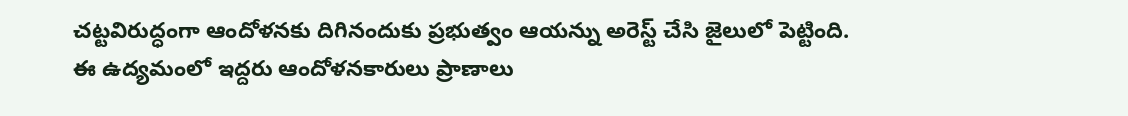చట్టవిరుద్ధంగా ఆందోళనకు దిగినందుకు ప్రభుత్వం ఆయన్ను అరెస్ట్ చేసి జైలులో పెట్టింది. ఈ ఉద్యమంలో ఇద్దరు ఆందోళనకారులు ప్రాణాలు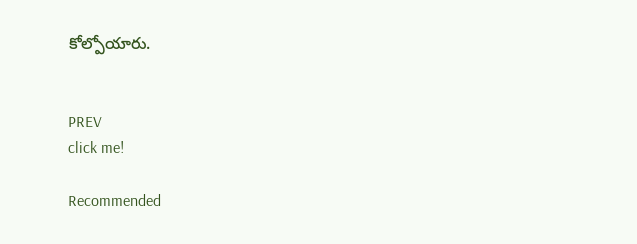కోల్పోయారు.


PREV
click me!

Recommended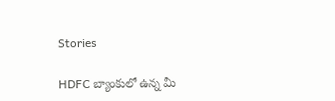Stories

HDFC బ్యాంకులో ఉన్న మీ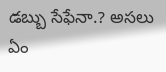డబ్బు సేఫేనా.? అస‌లు ఏం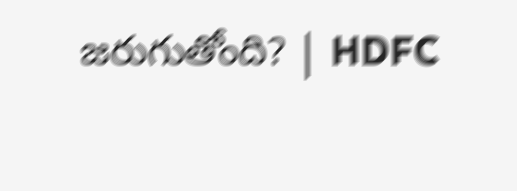జ‌రుగుతోంది? | HDFC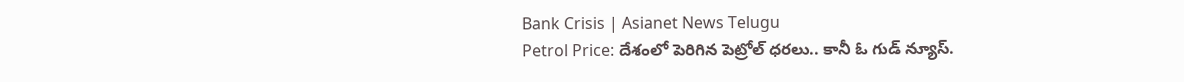Bank Crisis | Asianet News Telugu
Petrol Price: దేశంలో పెరిగిన పెట్రోల్ ధ‌ర‌లు.. కానీ ఓ గుడ్ న్యూస్‌.